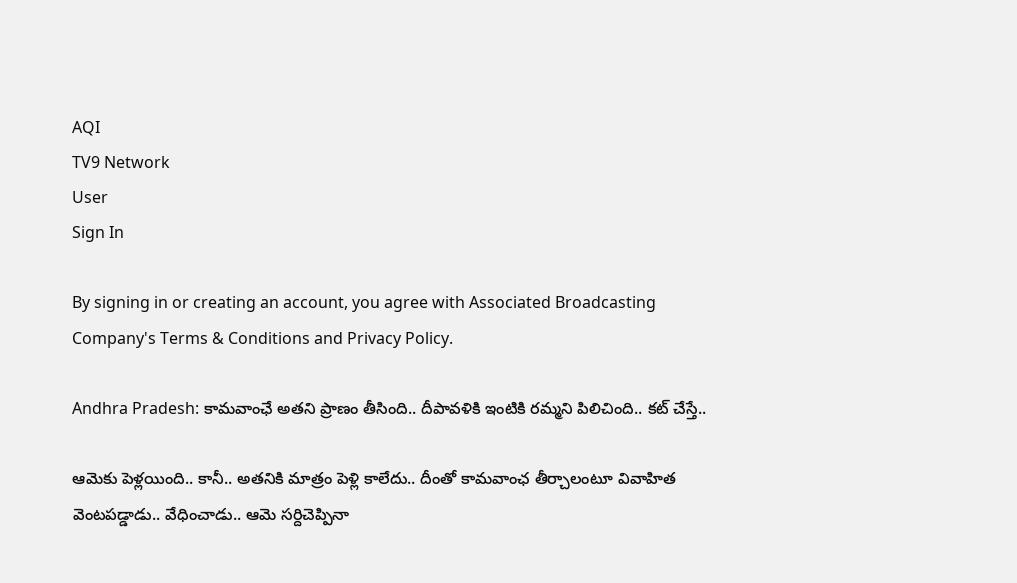AQI
TV9 Network
User
Sign In

By signing in or creating an account, you agree with Associated Broadcasting Company's Terms & Conditions and Privacy Policy.

Andhra Pradesh: కామవాంఛే అతని ప్రాణం తీసింది.. దీపావళికి ఇంటికి రమ్మని పిలిచింది.. కట్ చేస్తే..

ఆమెకు పెళ్లయింది.. కానీ.. అతనికి మాత్రం పెళ్లి కాలేదు.. దీంతో కామవాంఛ తీర్చాలంటూ వివాహిత వెంటపడ్డాడు.. వేధించాడు.. ఆమె సర్దిచెప్పినా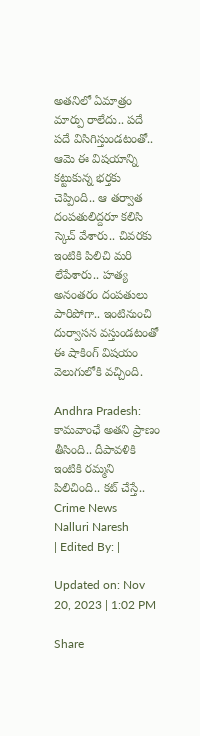అతనిలో ఏమాత్రం మార్పు రాలేదు.. పదే పదే విసిగిస్తుండటంతో.. ఆమె ఈ విషయాన్ని కట్టుకున్న భర్తకు చెప్పింది.. ఆ తర్వాత దంపతులిద్దరూ కలిసి స్కెచ్ వేశారు.. చివరకు ఇంటికి పిలిచి మరి లేపేశారు.. హత్య అనంతరం దంపతులు పారిపోగా.. ఇంటినుంచి దుర్వాసన వస్తుండటంతో ఈ షాకింగ్ విషయం వెలుగులోకి వచ్చింది.

Andhra Pradesh: కామవాంఛే అతని ప్రాణం తీసింది.. దీపావళికి ఇంటికి రమ్మని పిలిచింది.. కట్ చేస్తే..
Crime News
Nalluri Naresh
| Edited By: |

Updated on: Nov 20, 2023 | 1:02 PM

Share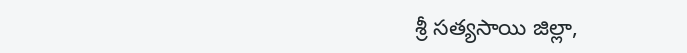శ్రీ సత్యసాయి జిల్లా,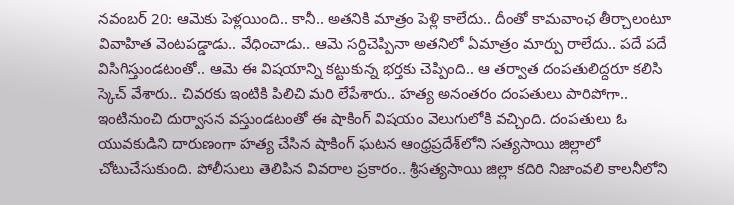నవంబర్ 20: ఆమెకు పెళ్లయింది.. కానీ.. అతనికి మాత్రం పెళ్లి కాలేదు.. దీంతో కామవాంఛ తీర్చాలంటూ వివాహిత వెంటపడ్డాడు.. వేధించాడు.. ఆమె సర్దిచెప్పినా అతనిలో ఏమాత్రం మార్పు రాలేదు.. పదే పదే విసిగిస్తుండటంతో.. ఆమె ఈ విషయాన్ని కట్టుకున్న భర్తకు చెప్పింది.. ఆ తర్వాత దంపతులిద్దరూ కలిసి స్కెచ్ వేశారు.. చివరకు ఇంటికి పిలిచి మరి లేపేశారు.. హత్య అనంతరం దంపతులు పారిపోగా.. ఇంటినుంచి దుర్వాసన వస్తుండటంతో ఈ షాకింగ్ విషయం వెలుగులోకి వచ్చింది. దంపతులు ఓ యువకుడిని దారుణంగా హత్య చేసిన షాకింగ్ ఘటన ఆంధ్రప్రదేశ్‌లోని సత్యసాయి జిల్లాలో చోటుచేసుకుంది. పోలీసులు తెలిపిన వివరాల ప్రకారం.. శ్రీసత్యసాయి జిల్లా కదిరి నిజాంవలి కాలనీలోని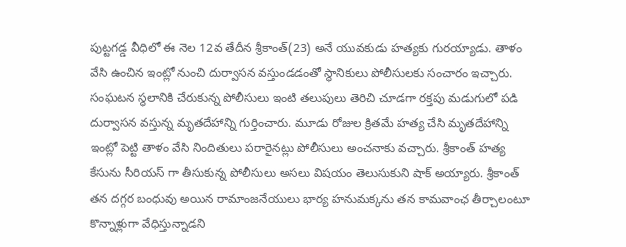పుట్టగడ్డ వీధిలో ఈ నెల 12వ తేదీన శ్రీకాంత్(23) అనే యువకుడు హత్యకు గురయ్యాడు. తాళం వేసి ఉంచిన ఇంట్లో నుంచి దుర్వాసన వస్తుండడంతో స్థానికులు పోలీసులకు సంచారం ఇచ్చారు. సంఘటన స్థలానికి చేరుకున్న పోలీసులు ఇంటి తలుపులు తెరిచి చూడగా రక్తపు మడుగులో పడి దుర్వాసన వస్తున్న మృతదేహాన్ని గుర్తించారు. మూడు రోజుల క్రితమే హత్య చేసి మృతదేహాన్ని ఇంట్లో పెట్టి తాళం వేసి నిందితులు పరారైనట్లు పోలీసులు అంచనాకు వచ్చారు. శ్రీకాంత్ హత్య కేసును సీరియస్ గా తీసుకున్న పోలీసులు అసలు విషయం తెలుసుకుని షాక్ అయ్యారు. శ్రీకాంత్ తన దగ్గర బంధువు అయిన రామాంజనేయులు భార్య హనుమక్కను తన కామవాంఛ తీర్చాలంటూ కొన్నాళ్లుగా వేధిస్తున్నాడని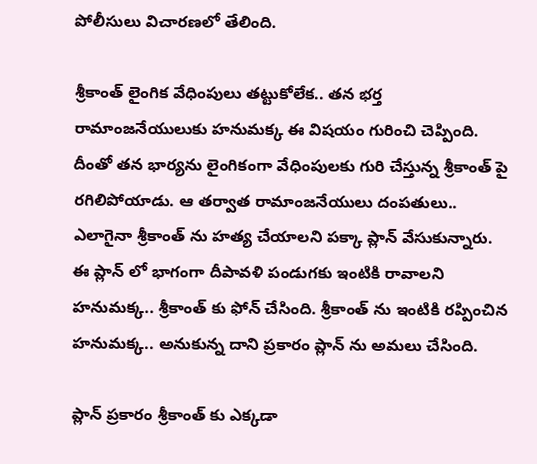పోలీసులు విచారణలో తేలింది.

శ్రీకాంత్ లైంగిక వేధింపులు తట్టుకోలేక.. తన భర్త రామాంజనేయులుకు హనుమక్క ఈ విషయం గురించి చెప్పింది. దీంతో తన భార్యను లైంగికంగా వేధింపులకు గురి చేస్తున్న శ్రీకాంత్ పై రగిలిపోయాడు. ఆ తర్వాత రామాంజనేయులు దంపతులు.. ఎలాగైనా శ్రీకాంత్ ను హత్య చేయాలని పక్కా ప్లాన్ వేసుకున్నారు. ఈ ప్లాన్ లో భాగంగా దీపావళి పండుగకు ఇంటికి రావాలని హనుమక్క.. శ్రీకాంత్ కు ఫోన్ చేసింది. శ్రీకాంత్ ను ఇంటికి రప్పించిన హనుమక్క.. అనుకున్న దాని ప్రకారం ప్లాన్ ను అమలు చేసింది.

ప్లాన్ ప్రకారం శ్రీకాంత్ కు ఎక్కడా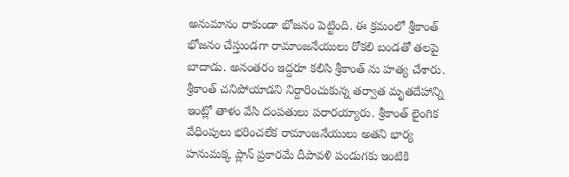అనుమానం రాకుండా భోజనం పెట్టింది. ఈ క్రమంలో శ్రీకాంత్ భోజనం చేస్తుండగా రామాంజనేయులు రోకలి బండతో తలపై బాదాడు. అనంతరం ఇద్దరూ కలిసి శ్రీకాంత్ ను హత్య చేశారు. శ్రీకాంత్ చనిపోయాడని నిర్దారించుకున్న తర్వాత మృతదేహాన్ని ఇంట్లో తాళం వేసి దంపతులు పరారయ్యారు. శ్రీకాంత్ లైంగిక వేధింపులు భరించలేక రామాంజనేయులు అతని భార్య హనుమక్క ప్లాన్ ప్రకారమే దీపావళి పండుగకు ఇంటికి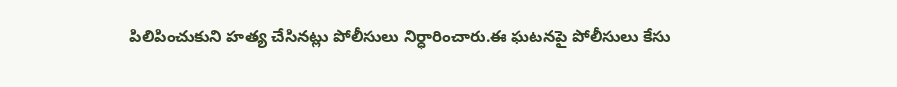పిలిపించుకుని హత్య చేసినట్లు పోలీసులు నిర్ధారించారు.ఈ ఘటనపై పోలీసులు కేసు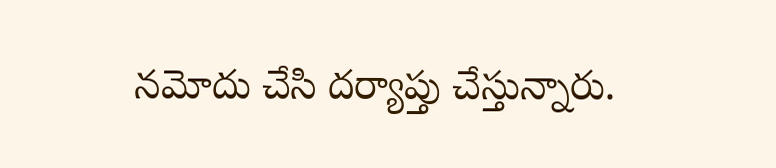నమోదు చేసి దర్యాప్తు చేస్తున్నారు.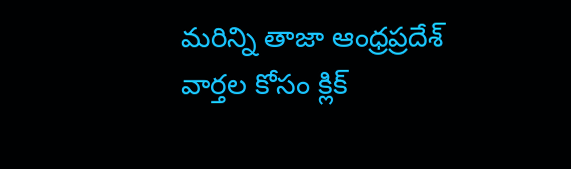మరిన్ని తాజా ఆంధ్రప్రదేశ్‌ వార్తల కోసం క్లిక్‌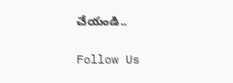చేయండి..

Follow Us